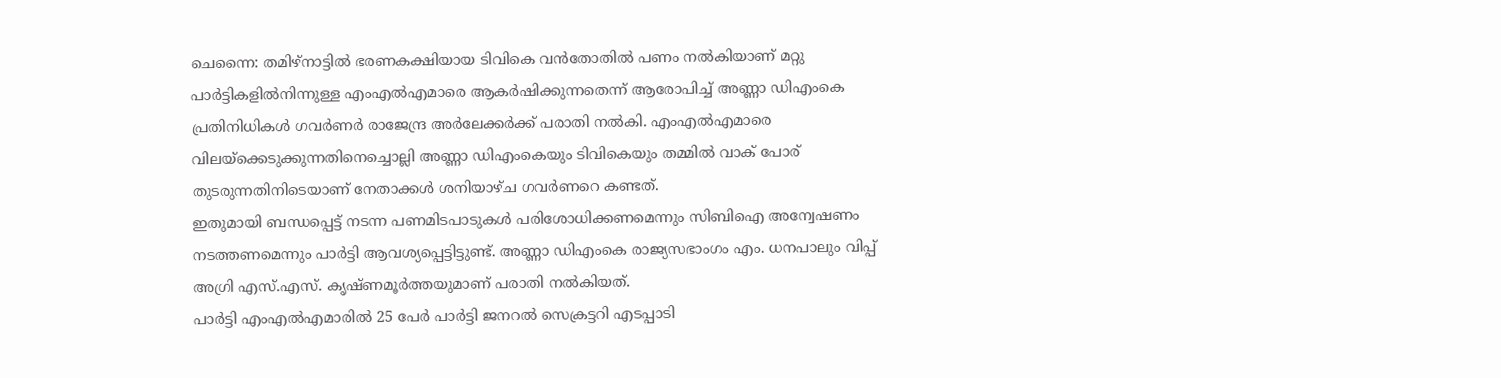ചെന്നൈ: തമിഴ്നാട്ടിൽ ഭരണകക്ഷിയായ ടിവികെ വൻതോതിൽ പണം നൽകിയാണ് മറ്റു പാർട്ടികളിൽനിന്നുള്ള എംഎൽഎമാരെ ആകർഷിക്കുന്നതെന്ന് ആരോപിച്ച് അണ്ണാ ഡിഎംകെ പ്രതിനിധികൾ ഗവർണർ രാജേന്ദ്ര അർലേക്കർക്ക് പരാതി നൽകി. എംഎൽഎമാരെ വിലയ്ക്കെടുക്കുന്നതിനെച്ചൊല്ലി അണ്ണാ ഡിഎംകെയും ടിവികെയും തമ്മിൽ വാക് പോര് തുടരുന്നതിനിടെയാണ് നേതാക്കൾ ശനിയാഴ്ച ഗവർണറെ കണ്ടത്.
ഇതുമായി ബന്ധപ്പെട്ട് നടന്ന പണമിടപാടുകൾ പരിശോധിക്കണമെന്നും സിബിഐ അന്വേഷണം നടത്തണമെന്നും പാർട്ടി ആവശ്യപ്പെട്ടിട്ടുണ്ട്. അണ്ണാ ഡിഎംകെ രാജ്യസഭാംഗം എം. ധനപാലും വിപ്പ് അഗ്രി എസ്.എസ്. കൃഷ്ണമൂർത്തയുമാണ് പരാതി നൽകിയത്.
പാർട്ടി എംഎൽഎമാരിൽ 25 പേർ പാർട്ടി ജനറൽ സെക്രട്ടറി എടപ്പാടി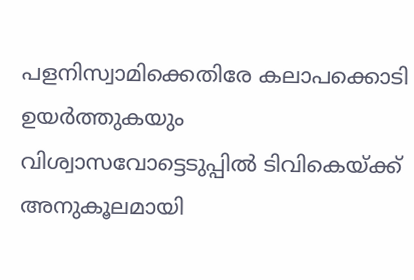പളനിസ്വാമിക്കെതിരേ കലാപക്കൊടി ഉയർത്തുകയും വിശ്വാസവോട്ടെടുപ്പിൽ ടിവികെയ്ക്ക് അനുകൂലമായി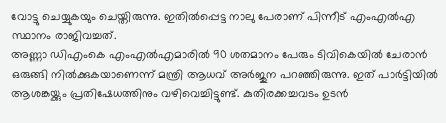വോട്ടു ചെയ്യുകയും ചെയ്തിരുന്നു. ഇതിൽപ്പെട്ട നാലു പേരാണ് പിന്നീട് എംഎൽഎ സ്ഥാനം രാജിവച്ചത്.
അണ്ണാ ഡിഎംകെ എംഎൽഎമാരിൽ 90 ശതമാനം പേരും ടിവികെയിൽ ചേരാൻ ഒരുങ്ങി നിൽക്കുകയാണെന്ന് മന്ത്രി ആധവ് അർജുന പറഞ്ഞിരുന്നു. ഇത് പാർട്ടിയിൽ ആശങ്കയ്ക്കും പ്രതിഷേധത്തിനും വഴിവെച്ചിട്ടുണ്ട്. കുതിരക്കച്ചവടം ഉടൻ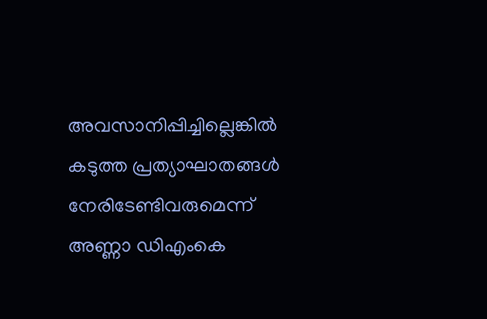അവസാനിപ്പിച്ചില്ലെങ്കിൽ കടുത്ത പ്രത്യാഘാതങ്ങൾ നേരിടേണ്ടിവരുമെന്ന് അണ്ണാ ഡിഎംകെ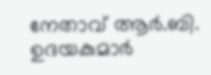നേതാവ് ആർ.ബി. ഉദയകുമാർ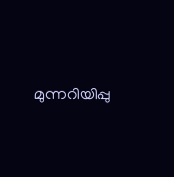മുന്നറിയിപ്പു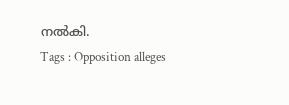നൽകി.
Tags : Opposition alleges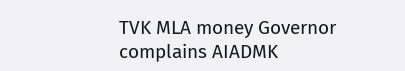TVK MLA money Governor complains AIADMK